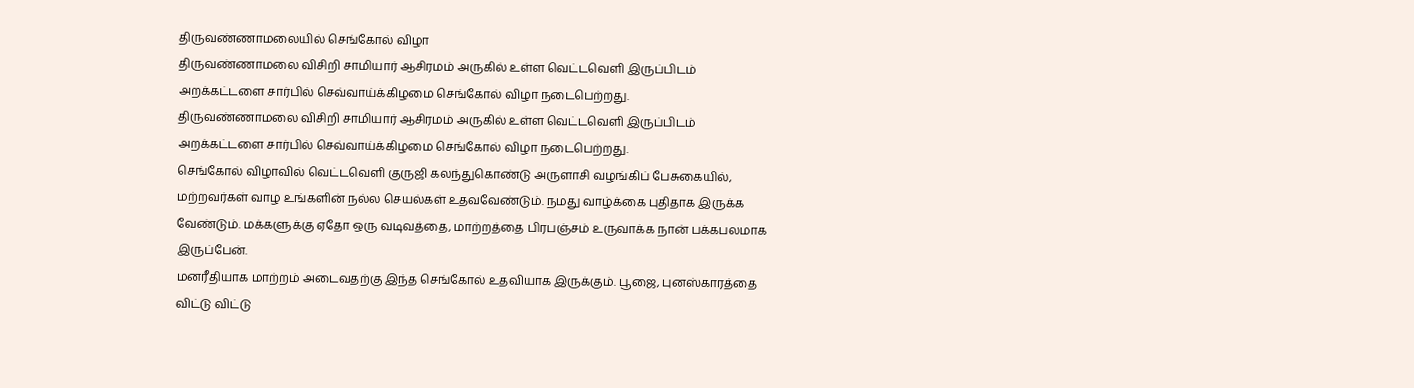திருவண்ணாமலையில் செங்கோல் விழா
திருவண்ணாமலை விசிறி சாமியார் ஆசிரமம் அருகில் உள்ள வெட்டவெளி இருப்பிடம் அறக்கட்டளை சார்பில் செவ்வாய்க்கிழமை செங்கோல் விழா நடைபெற்றது.
திருவண்ணாமலை விசிறி சாமியார் ஆசிரமம் அருகில் உள்ள வெட்டவெளி இருப்பிடம் அறக்கட்டளை சார்பில் செவ்வாய்க்கிழமை செங்கோல் விழா நடைபெற்றது.
செங்கோல் விழாவில் வெட்டவெளி குருஜி கலந்துகொண்டு அருளாசி வழங்கிப் பேசுகையில், மற்றவர்கள் வாழ உங்களின் நல்ல செயல்கள் உதவவேண்டும். நமது வாழ்க்கை புதிதாக இருக்க வேண்டும். மக்களுக்கு ஏதோ ஒரு வடிவத்தை, மாற்றத்தை பிரபஞ்சம் உருவாக்க நான் பக்கபலமாக இருப்பேன்.
மனரீதியாக மாற்றம் அடைவதற்கு இந்த செங்கோல் உதவியாக இருக்கும். பூஜை, புனஸ்காரத்தை விட்டு விட்டு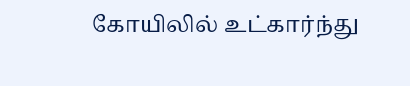கோயிலில் உட்கார்ந்து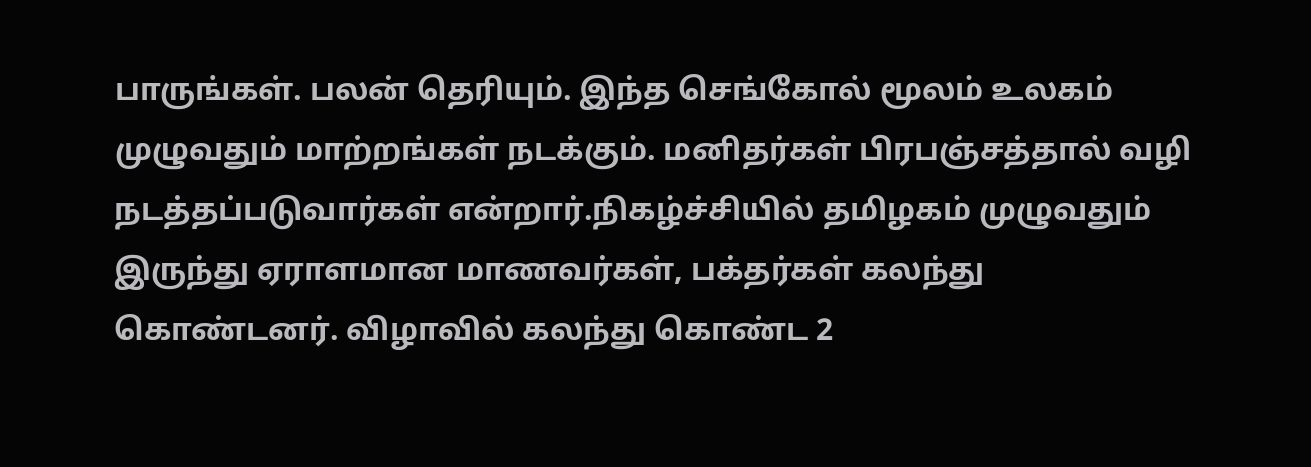பாருங்கள். பலன் தெரியும். இந்த செங்கோல் மூலம் உலகம் முழுவதும் மாற்றங்கள் நடக்கும். மனிதர்கள் பிரபஞ்சத்தால் வழி நடத்தப்படுவார்கள் என்றார்.நிகழ்ச்சியில் தமிழகம் முழுவதும் இருந்து ஏராளமான மாணவர்கள், பக்தர்கள் கலந்து கொண்டனர். விழாவில் கலந்து கொண்ட 2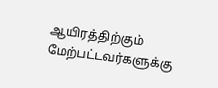ஆயிரத்திற்கும் மேற்பட்டவர்களுக்கு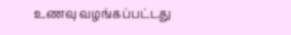உணவு வழங்கப்பட்டது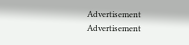Advertisement
Advertisement